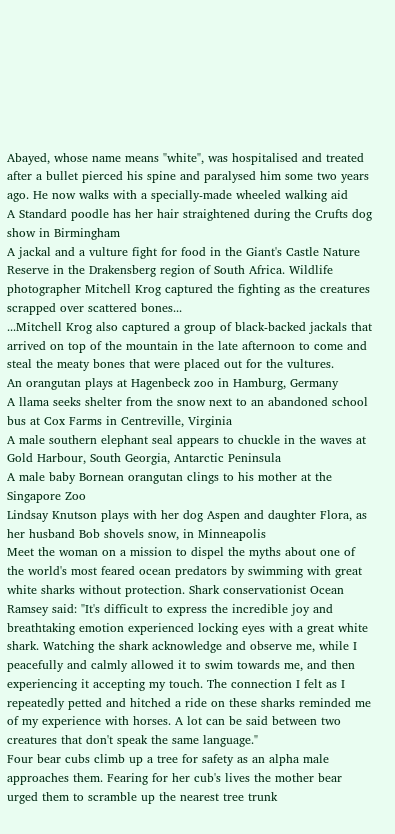Abayed, whose name means "white", was hospitalised and treated after a bullet pierced his spine and paralysed him some two years ago. He now walks with a specially-made wheeled walking aid
A Standard poodle has her hair straightened during the Crufts dog show in Birmingham
A jackal and a vulture fight for food in the Giant's Castle Nature Reserve in the Drakensberg region of South Africa. Wildlife photographer Mitchell Krog captured the fighting as the creatures scrapped over scattered bones...
...Mitchell Krog also captured a group of black-backed jackals that arrived on top of the mountain in the late afternoon to come and steal the meaty bones that were placed out for the vultures.
An orangutan plays at Hagenbeck zoo in Hamburg, Germany
A llama seeks shelter from the snow next to an abandoned school bus at Cox Farms in Centreville, Virginia
A male southern elephant seal appears to chuckle in the waves at Gold Harbour, South Georgia, Antarctic Peninsula
A male baby Bornean orangutan clings to his mother at the Singapore Zoo
Lindsay Knutson plays with her dog Aspen and daughter Flora, as her husband Bob shovels snow, in Minneapolis
Meet the woman on a mission to dispel the myths about one of the world's most feared ocean predators by swimming with great white sharks without protection. Shark conservationist Ocean Ramsey said: "It's difficult to express the incredible joy and breathtaking emotion experienced locking eyes with a great white shark. Watching the shark acknowledge and observe me, while I peacefully and calmly allowed it to swim towards me, and then experiencing it accepting my touch. The connection I felt as I repeatedly petted and hitched a ride on these sharks reminded me of my experience with horses. A lot can be said between two creatures that don't speak the same language."
Four bear cubs climb up a tree for safety as an alpha male approaches them. Fearing for her cub's lives the mother bear urged them to scramble up the nearest tree trunk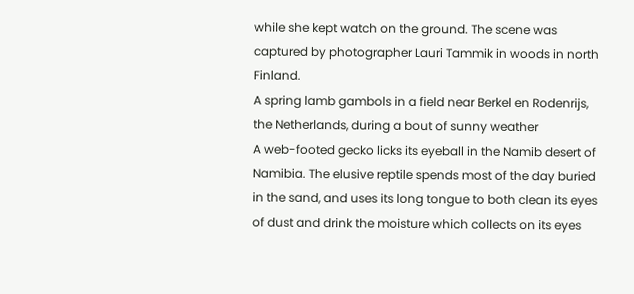while she kept watch on the ground. The scene was captured by photographer Lauri Tammik in woods in north Finland.
A spring lamb gambols in a field near Berkel en Rodenrijs, the Netherlands, during a bout of sunny weather
A web-footed gecko licks its eyeball in the Namib desert of Namibia. The elusive reptile spends most of the day buried in the sand, and uses its long tongue to both clean its eyes of dust and drink the moisture which collects on its eyes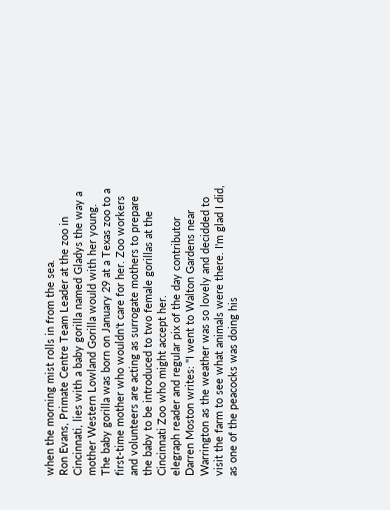when the morning mist rolls in from the sea.
Ron Evans, Primate Centre Team Leader at the zoo in Cincinnati, lies with a baby gorilla named Gladys the way a mother Western Lowland Gorilla would with her young. The baby gorilla was born on January 29 at a Texas zoo to a first-time mother who wouldn't care for her. Zoo workers and volunteers are acting as surrogate mothers to prepare the baby to be introduced to two female gorillas at the Cincinnati Zoo who might accept her.
elegraph reader and regular pix of the day contributor Darren Moston writes: "I went to Walton Gardens near Warrington as the weather was so lovely and decidded to visit the farm to see what animals were there. I'm glad I did, as one of the peacocks was doing his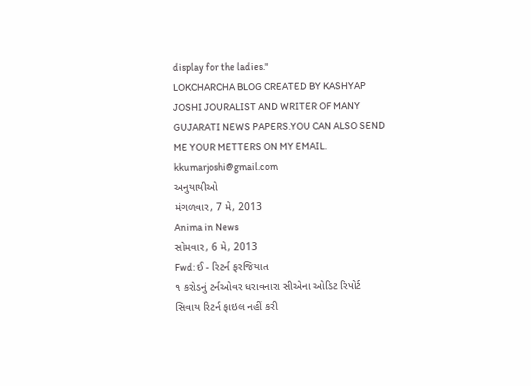display for the ladies."
LOKCHARCHA BLOG CREATED BY KASHYAP JOSHI JOURALIST AND WRITER OF MANY GUJARATI NEWS PAPERS.YOU CAN ALSO SEND ME YOUR METTERS ON MY EMAIL. kkumarjoshi@gmail.com
અનુયાયીઓ
મંગળવાર, 7 મે, 2013
Anima in News
સોમવાર, 6 મે, 2013
Fwd: ઈ - રિટર્ન ફરજિયાત
૧ કરોડનું ટર્નઓવર ધરાવનારા સીએના ઓડિટ રિપોર્ટ સિવાય રિટર્ન ફાઇલ નહીં કરી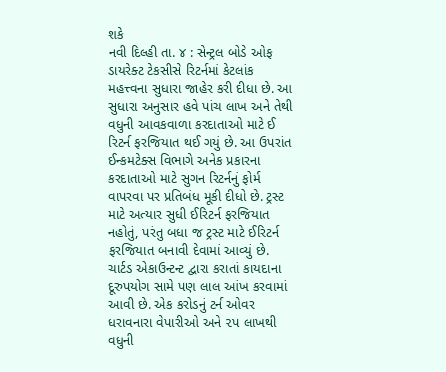શકે
નવી દિલ્હી તા. ૪ : સેન્ટ્રલ બોડે ઓફ ડાયરેક્ટ ટેકસીસે રિટર્નમાં કેટલાંક મહત્ત્વના સુધારા જાહેર કરી દીધા છે. આ સુધારા અનુસાર હવે પાંચ લાખ અને તેથી વધુની આવકવાળા કરદાતાઓ માટે ઈ રિટર્ન ફરજિયાત થઈ ગયું છે. આ ઉપરાંત ઈન્કમટેક્સ વિભાગે અનેક પ્રકારના કરદાતાઓ માટે સુગન રિટર્નનું ફોર્મ વાપરવા પર પ્રતિબંધ મૂકી દીધો છે. ટ્રસ્ટ માટે અત્યાર સુધી ઈરિટર્ન ફરજિયાત નહોતું, પરંતુ બધા જ ટ્રસ્ટ માટે ઈરિટર્ન ફરજિયાત બનાવી દેવામાં આવ્યું છે. ચાર્ટડ એકાઉન્ટન્ટ દ્વારા કરાતાં કાયદાના દૂરુપયોગ સામે પણ લાલ આંખ કરવામાં આવી છે. એક કરોડનું ટર્ન ઓવર ધરાવનારા વેપારીઓ અને ૨પ લાખથી વધુની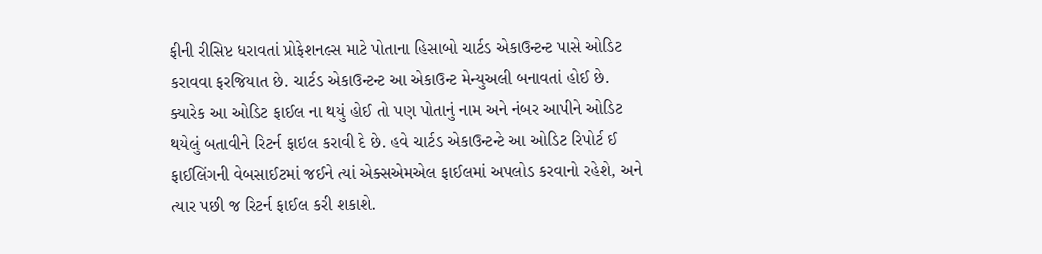ફીની રીસિપ્ટ ધરાવતાં પ્રોફેશનલ્સ માટે પોતાના હિસાબો ચાર્ટડ એકાઉન્ટન્ટ પાસે ઓડિટ કરાવવા ફરજિયાત છે. ચાર્ટડ એકાઉન્ટન્ટ આ એકાઉન્ટ મેન્યુઅલી બનાવતાં હોઈ છે. ક્યારેક આ ઓડિટ ફાઈલ ના થયું હોઈ તો પણ પોતાનું નામ અને નંબર આપીને ઓડિટ થયેલું બતાવીને રિટર્ન ફાઇલ કરાવી દે છે. હવે ચાર્ટડ એકાઉન્ટન્ટે આ ઓડિટ રિપોર્ટ ઈ ફાઈલિંગની વેબસાઈટમાં જઈને ત્યાં એક્સએમએલ ફાઈલમાં અપલોડ કરવાનો રહેશે, અને ત્યાર પછી જ રિટર્ન ફાઈલ કરી શકાશે.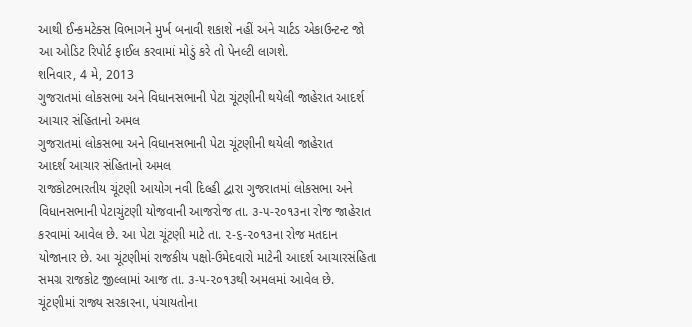આથી ઈન્કમટેક્સ વિભાગને મુર્ખ બનાવી શકાશે નહીં અને ચાર્ટડ એકાઉન્ટન્ટ જો આ ઓડિટ રિપોર્ટ ફાઈલ કરવામાં મોડું કરે તો પેનલ્ટી લાગશે.
શનિવાર, 4 મે, 2013
ગુજરાતમાં લોકસભા અને વિધાનસભાની પેટા ચૂંટણીની થયેલી જાહેરાત આદર્શ આચાર સંહિતાનો અમલ
ગુજરાતમાં લોકસભા અને વિધાનસભાની પેટા ચૂંટણીની થયેલી જાહેરાત
આદર્શ આચાર સંહિતાનો અમલ
રાજકોટભારતીય ચૂંટણી આયોગ નવી દિલ્હી દ્વારા ગુજરાતમાં લોકસભા અને વિધાનસભાની પેટાચુંટણી યોજવાની આજરોજ તા. ૩-૫-૨૦૧૩ના રોજ જાહેરાત કરવામાં આવેલ છે. આ પેટા ચૂંટણી માટે તા. ૨-૬-૨૦૧૩ના રોજ મતદાન યોજાનાર છે. આ ચૂંટણીમાં રાજકીય પક્ષો-ઉમેદવારો માટેની આદર્શ આચારસંહિતા સમગ્ર રાજકોટ જીલ્લામાં આજ તા. ૩-૫-૨૦૧૩થી અમલમાં આવેલ છે.
ચૂંટણીમાં રાજ્ય સરકારના, પંચાયતોના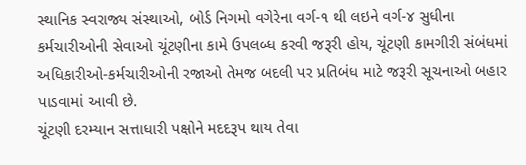સ્થાનિક સ્વરાજ્ય સંસ્થાઓ, બોર્ડ નિગમો વગેરેના વર્ગ-૧ થી લઇને વર્ગ-૪ સુધીના કર્મચારીઓની સેવાઓ ચૂંટણીના કામે ઉપલબ્ધ કરવી જરૂરી હોય, ચૂંટણી કામગીરી સંબંધમાં અધિકારીઓ-કર્મચારીઓની રજાઓ તેમજ બદલી પર પ્રતિબંધ માટે જરૂરી સૂચનાઓ બહાર પાડવામાં આવી છે.
ચૂંટણી દરમ્યાન સત્તાધારી પક્ષોને મદદરૂપ થાય તેવા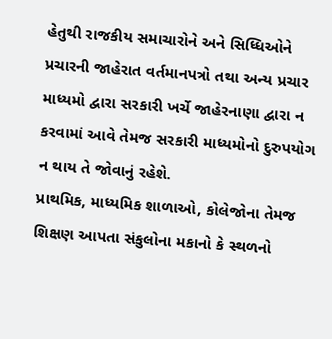હેતુથી રાજકીય સમાચારોને અને સિધ્ધિઓને પ્રચારની જાહેરાત વર્તમાનપત્રો તથા અન્ય પ્રચાર માધ્યમો દ્વારા સરકારી ખર્ચે જાહેરનાણા દ્વારા ન કરવામાં આવે તેમજ સરકારી માધ્યમોનો દુરુપયોગ ન થાય તે જોવાનું રહેશે.
પ્રાથમિક, માધ્યમિક શાળાઓ, કોલેજોના તેમજ શિક્ષણ આપતા સંકુલોના મકાનો કે સ્થળનો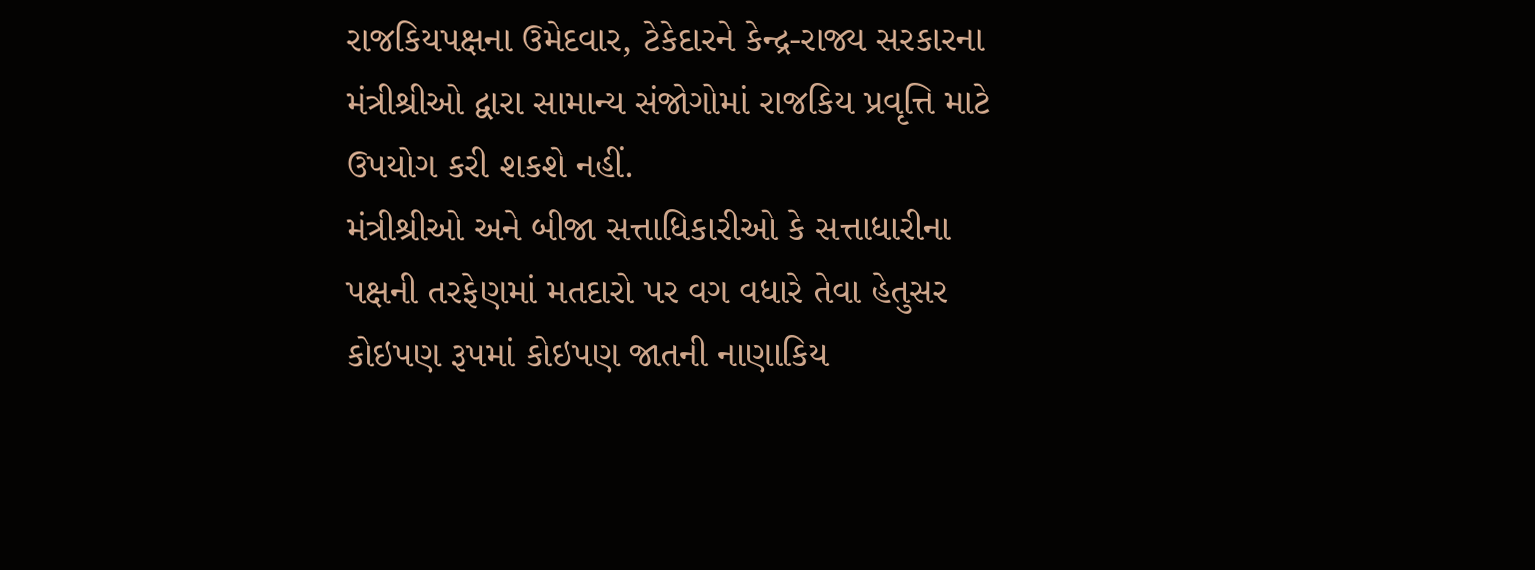રાજકિયપક્ષના ઉમેદવાર, ટેકેદારને કેન્દ્ર-રાજ્ય સરકારના મંત્રીશ્રીઓ દ્વારા સામાન્ય સંજોગોમાં રાજકિય પ્રવૃત્તિ માટે ઉપયોગ કરી શકશે નહીં.
મંત્રીશ્રીઓ અને બીજા સત્તાધિકારીઓ કે સત્તાધારીના પક્ષની તરફેણમાં મતદારો પર વગ વધારે તેવા હેતુસર કોઇપણ રૂપમાં કોઇપણ જાતની નાણાકિય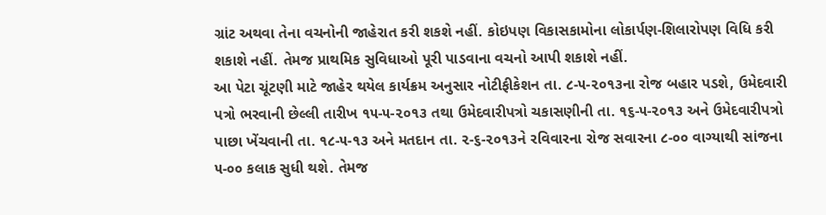ગ્રાંટ અથવા તેના વચનોની જાહેરાત કરી શકશે નહીં. કોઇપણ વિકાસકામોના લોકાર્પણ-શિલારોપણ વિધિ કરી શકાશે નહીં. તેમજ પ્રાથમિક સુવિધાઓ પૂરી પાડવાના વચનો આપી શકાશે નહીં.
આ પેટા ચૂંટણી માટે જાહેર થયેલ કાર્યક્રમ અનુસાર નોટીફીકેશન તા. ૮-૫-૨૦૧૩ના રોજ બહાર પડશે, ઉમેદવારી પત્રો ભરવાની છેલ્લી તારીખ ૧૫-૫-૨૦૧૩ તથા ઉમેદવારીપત્રો ચકાસણીની તા. ૧૬-૫-૨૦૧૩ અને ઉમેદવારીપત્રો પાછા ખેંચવાની તા. ૧૮-૫-૧૩ અને મતદાન તા. ૨-૬-૨૦૧૩ને રવિવારના રોજ સવારના ૮-૦૦ વાગ્યાથી સાંજના ૫-૦૦ કલાક સુધી થશે. તેમજ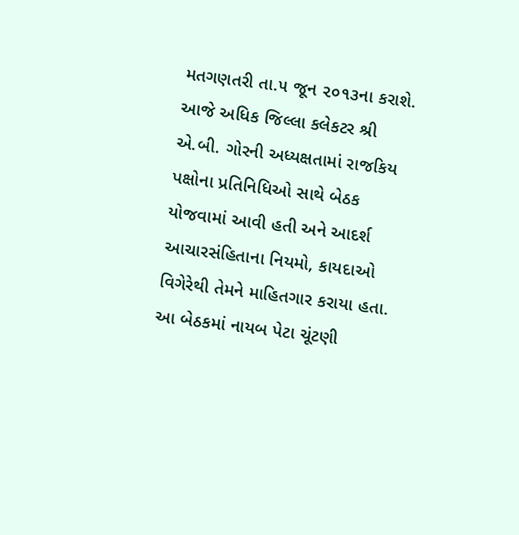મતગણતરી તા.૫ જૂન ૨૦૧૩ના કરાશે.
આજે અધિક જિલ્લા કલેકટર શ્રી એ.બી. ગોરની અધ્યક્ષતામાં રાજકિય પક્ષોના પ્રતિનિધિઓ સાથે બેઠક યોજવામાં આવી હતી અને આદર્શ આચારસંહિતાના નિયમો, કાયદાઓ વિગેરેથી તેમને માહિતગાર કરાયા હતા. આ બેઠકમાં નાયબ પેટા ચૂંટણી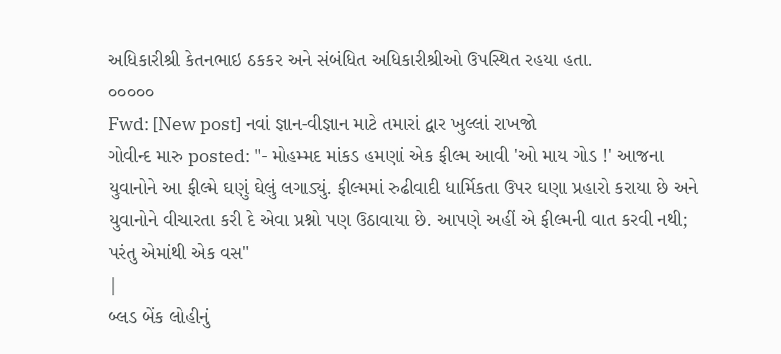અધિકારીશ્રી કેતનભાઇ ઠકકર અને સંબંધિત અધિકારીશ્રીઓ ઉપસ્થિત રહયા હતા.
૦૦૦૦૦
Fwd: [New post] નવાં જ્ઞાન-વીજ્ઞાન માટે તમારાં દ્વાર ખુલ્લાં રાખજો
ગોવીન્દ મારુ posted: "- મોહમ્મદ માંકડ હમણાં એક ફીલ્મ આવી 'ઓ માય ગોડ !' આજના યુવાનોને આ ફીલ્મે ઘણું ઘેલું લગાડ્યું. ફીલ્મમાં રુઢીવાદી ધાર્મિકતા ઉપર ઘણા પ્રહારો કરાયા છે અને યુવાનોને વીચારતા કરી દે એવા પ્રશ્નો પણ ઉઠાવાયા છે. આપણે અહીં એ ફીલ્મની વાત કરવી નથી; પરંતુ એમાંથી એક વસ"
|
બ્લડ બેંક લોહીનું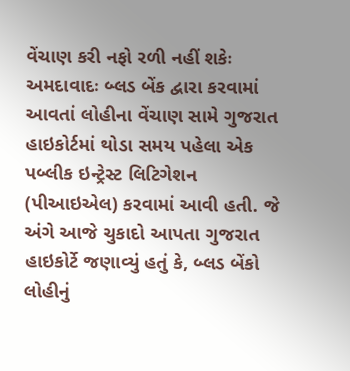વેંચાણ કરી નફો રળી નહીં શકેઃ
અમદાવાદઃ બ્લડ બેંક દ્વારા કરવામાં આવતાં લોહીના વેંચાણ સામે ગુજરાત હાઇકોર્ટમાં થોડા સમય પહેલા એક પબ્લીક ઇન્ટ્રેસ્ટ લિટિગેશન (પીઆઇએલ) કરવામાં આવી હતી. જે અંગે આજે ચુકાદો આપતા ગુજરાત હાઇકોર્ટે જણાવ્યું હતું કે, બ્લડ બેંકો લોહીનું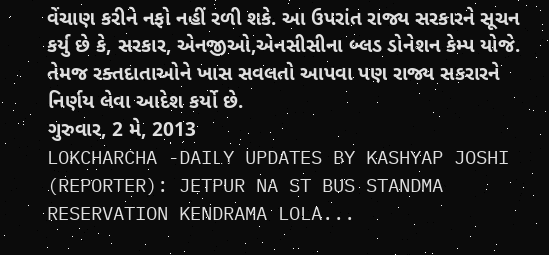વેંચાણ કરીને નફો નહીં રળી શકે. આ ઉપરાંત રાજ્ય સરકારને સૂચન કર્યુ છે કે, સરકાર, એનજીઓ,એનસીસીના બ્લડ ડોનેશન કેમ્પ યોજે. તેમજ રક્તદાતાઓને ખાસ સવલતો આપવા પણ રાજ્ય સકરારને નિર્ણય લેવા આદેશ કર્યો છે.
ગુરુવાર, 2 મે, 2013
LOKCHARCHA -DAILY UPDATES BY KASHYAP JOSHI (REPORTER): JETPUR NA ST BUS STANDMA RESERVATION KENDRAMA LOLA...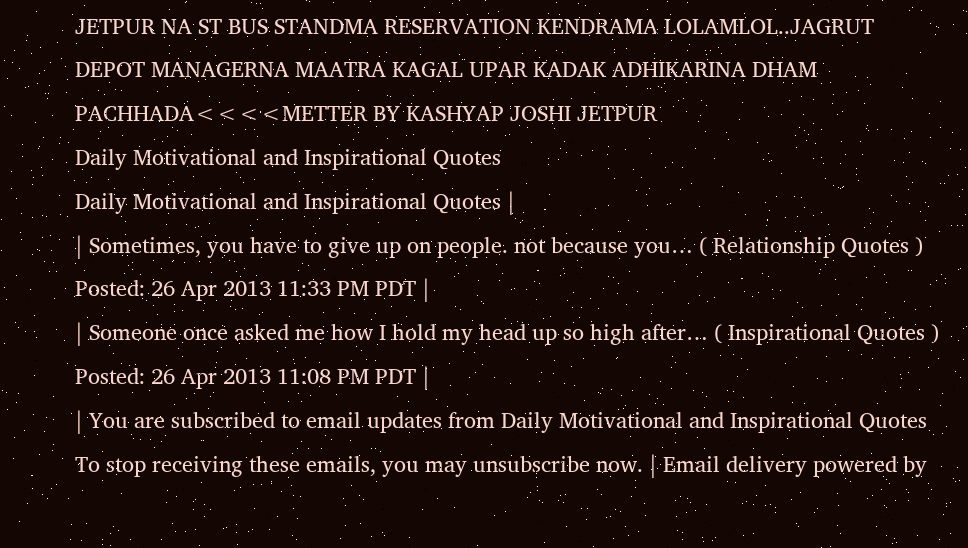JETPUR NA ST BUS STANDMA RESERVATION KENDRAMA LOLAMLOL..JAGRUT DEPOT MANAGERNA MAATRA KAGAL UPAR KADAK ADHIKARINA DHAM PACHHADA<<<<METTER BY KASHYAP JOSHI JETPUR
Daily Motivational and Inspirational Quotes
Daily Motivational and Inspirational Quotes |
| Sometimes, you have to give up on people. not because you… ( Relationship Quotes ) Posted: 26 Apr 2013 11:33 PM PDT |
| Someone once asked me how I hold my head up so high after… ( Inspirational Quotes ) Posted: 26 Apr 2013 11:08 PM PDT |
| You are subscribed to email updates from Daily Motivational and Inspirational Quotes To stop receiving these emails, you may unsubscribe now. | Email delivery powered by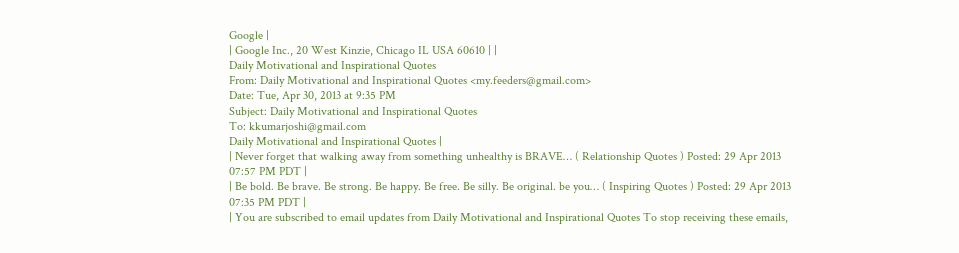Google |
| Google Inc., 20 West Kinzie, Chicago IL USA 60610 | |
Daily Motivational and Inspirational Quotes
From: Daily Motivational and Inspirational Quotes <my.feeders@gmail.com>
Date: Tue, Apr 30, 2013 at 9:35 PM
Subject: Daily Motivational and Inspirational Quotes
To: kkumarjoshi@gmail.com
Daily Motivational and Inspirational Quotes |
| Never forget that walking away from something unhealthy is BRAVE… ( Relationship Quotes ) Posted: 29 Apr 2013 07:57 PM PDT |
| Be bold. Be brave. Be strong. Be happy. Be free. Be silly. Be original. be you… ( Inspiring Quotes ) Posted: 29 Apr 2013 07:35 PM PDT |
| You are subscribed to email updates from Daily Motivational and Inspirational Quotes To stop receiving these emails,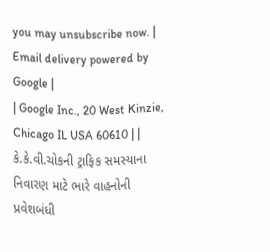you may unsubscribe now. | Email delivery powered by Google |
| Google Inc., 20 West Kinzie, Chicago IL USA 60610 | |
કે.કે.વી.ચોકની ટ્રાફિક સમસ્યાના નિવારણ માટે ભારે વાહનોની પ્રવેશબંધી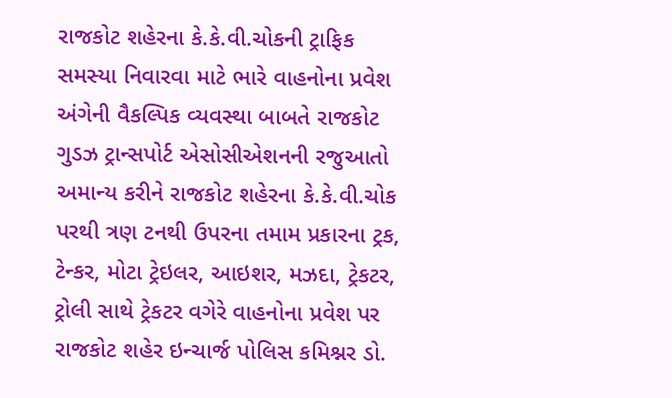રાજકોટ શહેરના કે.કે.વી.ચોકની ટ્રાફિક સમસ્યા નિવારવા માટે ભારે વાહનોના પ્રવેશ અંગેની વૈકલ્પિક વ્યવસ્થા બાબતે રાજકોટ ગુડઝ ટ્રાન્સપોર્ટ એસોસીએશનની રજુઆતો અમાન્ય કરીને રાજકોટ શહેરના કે.કે.વી.ચોક પરથી ત્રણ ટનથી ઉપરના તમામ પ્રકારના ટ્રક, ટેન્કર, મોટા ટ્રેઇલર, આઇશર, મઝદા, ટ્રેકટર, ટ્રોલી સાથે ટ્રેકટર વગેરે વાહનોના પ્રવેશ પર રાજકોટ શહેર ઇન્ચાર્જ પોલિસ કમિશ્નર ડો.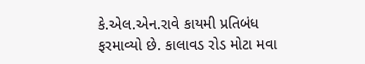કે.એલ.એન.રાવે કાયમી પ્રતિબંધ ફરમાવ્યો છે. કાલાવડ રોડ મોટા મવા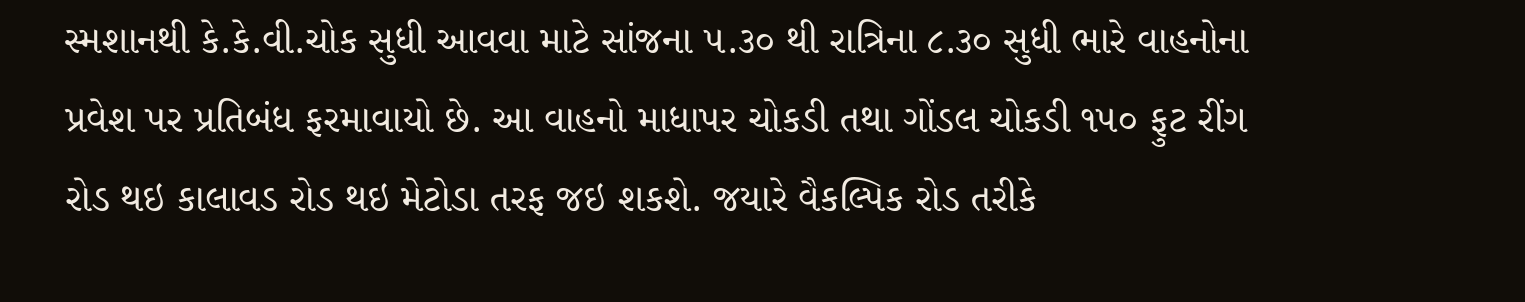સ્મશાનથી કે.કે.વી.ચોક સુધી આવવા માટે સાંજના ૫.૩૦ થી રાત્રિના ૮.૩૦ સુધી ભારે વાહનોના પ્રવેશ પર પ્રતિબંધ ફરમાવાયો છે. આ વાહનો માધાપર ચોકડી તથા ગોંડલ ચોકડી ૧૫૦ ફુટ રીંગ રોડ થઇ કાલાવડ રોડ થઇ મેટોડા તરફ જઇ શકશે. જયારે વૈકલ્પિક રોડ તરીકે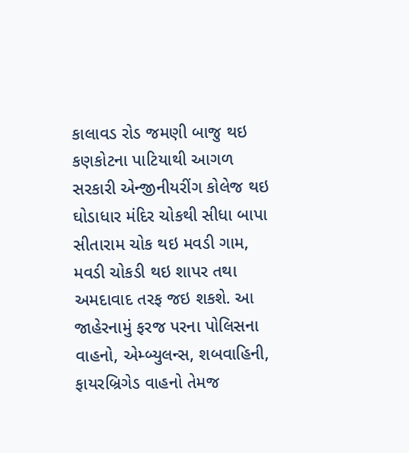કાલાવડ રોડ જમણી બાજુ થઇ કણકોટના પાટિયાથી આગળ સરકારી એન્જીનીયરીંગ કોલેજ થઇ ઘોડાધાર મંદિર ચોકથી સીધા બાપા સીતારામ ચોક થઇ મવડી ગામ, મવડી ચોકડી થઇ શાપર તથા અમદાવાદ તરફ જઇ શકશે. આ જાહેરનામું ફરજ પરના પોલિસના વાહનો, એમ્બ્યુલન્સ, શબવાહિની, ફાયરબ્રિગેડ વાહનો તેમજ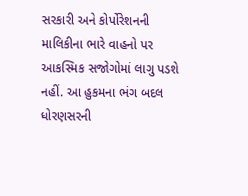સરકારી અને કોર્પોરેશનની માલિકીના ભારે વાહનો પર આકસ્મિક સજોગોમાં લાગુ પડશે નહીં. આ હુકમના ભંગ બદલ ધોરણસરની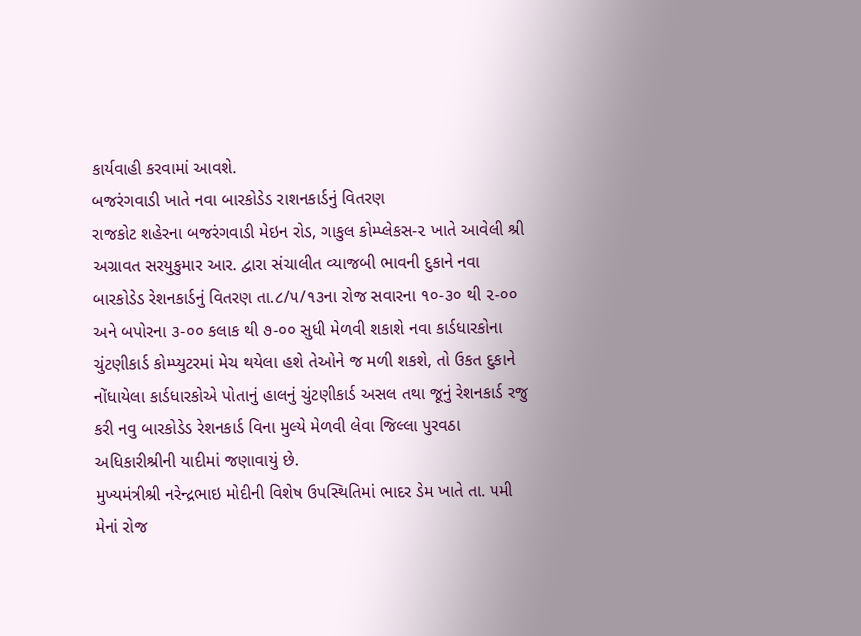કાર્યવાહી કરવામાં આવશે.
બજરંગવાડી ખાતે નવા બારકોડેડ રાશનકાર્ડનું વિતરણ
રાજકોટ શહેરના બજરંગવાડી મેઇન રોડ, ગાકુલ કોમ્પ્લેકસ-૨ ખાતે આવેલી શ્રી અગ્રાવત સરયુકુમાર આર. દ્વારા સંચાલીત વ્યાજબી ભાવની દુકાને નવા બારકોડેડ રેશનકાર્ડનું વિતરણ તા.૮/૫/૧૩ના રોજ સવારના ૧૦-૩૦ થી ૨-૦૦ અને બપોરના ૩-૦૦ કલાક થી ૭-૦૦ સુધી મેળવી શકાશે નવા કાર્ડધારકોના ચુંટણીકાર્ડ કોમ્પ્યુટરમાં મેચ થયેલા હશે તેઓને જ મળી શકશે, તો ઉકત દુકાને નોંધાયેલા કાર્ડધારકોએ પોતાનું હાલનું ચુંટણીકાર્ડ અસલ તથા જૂનું રેશનકાર્ડ રજુ કરી નવુ બારકોડેડ રેશનકાર્ડ વિના મુલ્યે મેળવી લેવા જિલ્લા પુરવઠા અધિકારીશ્રીની યાદીમાં જણાવાયું છે.
મુખ્યમંત્રીશ્રી નરેન્દ્રભાઇ મોદીની વિશેષ ઉપસ્થિતિમાં ભાદર ડેમ ખાતે તા. ૫મી મેનાં રોજ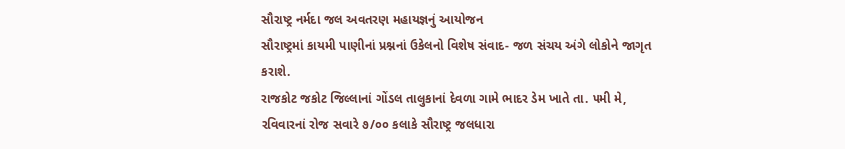સૌરાષ્ટ્ર નર્મદા જલ અવતરણ મહાયજ્ઞનું આયોજન
સૌરાષ્ટ્રમાં કાયમી પાણીનાં પ્રશ્નનાં ઉકેલનો વિશેષ સંવાદ- જળ સંચય અંગે લોકોને જાગૃત કરાશે.
રાજકોટ જકોટ જિલ્લાનાં ગોંડલ તાલુકાનાં દેવળા ગામે ભાદર ડેમ ખાતે તા. ૫મી મે, રવિવારનાં રોજ સવારે ૭/૦૦ કલાકે સૌરાષ્ટ્ર જલધારા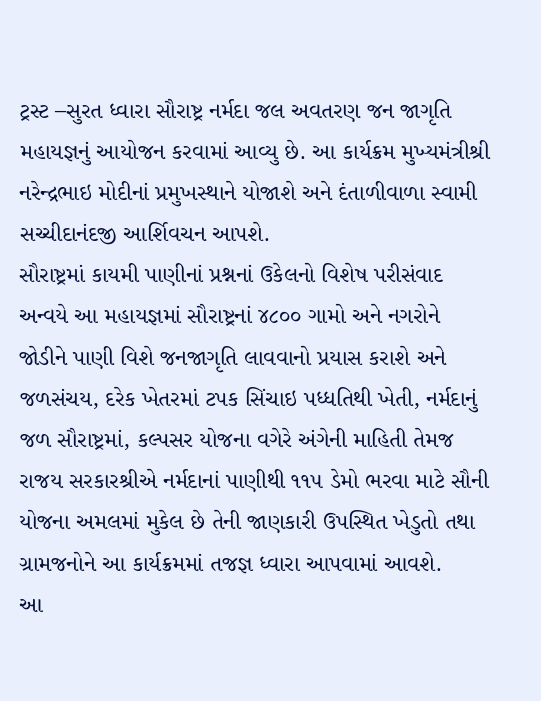ટ્રસ્ટ –સુરત ધ્વારા સૌરાષ્ટ્ર નર્મદા જલ અવતરણ જન જાગૃતિ મહાયજ્ઞનું આયોજન કરવામાં આવ્યુ છે. આ કાર્યક્રમ મુખ્યમંત્રીશ્રી નરેન્દ્રભાઇ મોદીનાં પ્રમુખસ્થાને યોજાશે અને દંતાળીવાળા સ્વામી સચ્ચીદાનંદજી આર્શિવચન આપશે.
સૌરાષ્ટ્રમાં કાયમી પાણીનાં પ્રશ્નનાં ઉકેલનો વિશેષ પરીસંવાદ અન્વયે આ મહાયજ્ઞમાં સૌરાષ્ટ્રનાં ૪૮૦૦ ગામો અને નગરોને જોડીને પાણી વિશે જનજાગૃતિ લાવવાનો પ્રયાસ કરાશે અને જળસંચય, દરેક ખેતરમાં ટપક સિંચાઇ પધ્ધતિથી ખેતી, નર્મદાનું જળ સૌરાષ્ટ્રમાં, કલ્પસર યોજના વગેરે અંગેની માહિતી તેમજ રાજય સરકારશ્રીએ નર્મદાનાં પાણીથી ૧૧૫ ડેમો ભરવા માટે સૌની યોજના અમલમાં મુકેલ છે તેની જાણકારી ઉપસ્થિત ખેડુતો તથા ગ્રામજનોને આ કાર્યક્રમમાં તજજ્ઞ ધ્વારા આપવામાં આવશે.
આ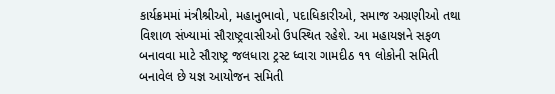કાર્યક્રમમાં મંત્રીશ્રીઓ, મહાનુભાવો, પદાધિકારીઓ, સમાજ અગ્રણીઓ તથા વિશાળ સંખ્યામાં સૌરાષ્ટ્રવાસીઓ ઉપસ્થિત રહેશે. આ મહાયજ્ઞને સફળ બનાવવા માટે સૌરાષ્ટ્ર જલધારા ટ્રસ્ટ ધ્વારા ગામદીઠ ૧૧ લોકોની સમિતી બનાવેલ છે યજ્ઞ આયોજન સમિતી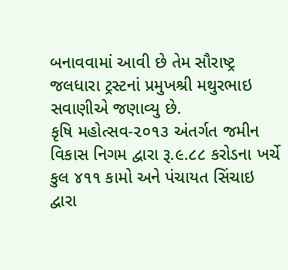બનાવવામાં આવી છે તેમ સૌરાષ્ટ્ર જલધારા ટ્રસ્ટનાં પ્રમુખશ્રી મથુરભાઇ સવાણીએ જણાવ્યુ છે.
કૃષિ મહોત્સવ-૨૦૧૩ અંતર્ગત જમીન વિકાસ નિગમ દ્વારા રૂ.૯.૮૮ કરોડના ખર્ચે કુલ ૪૧૧ કામો અને પંચાયત સિંચાઇ દ્વારા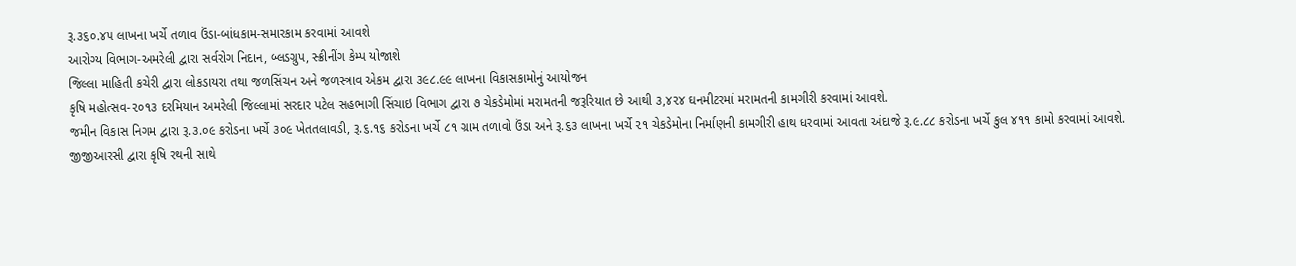રૂ.૩૬૦.૪૫ લાખના ખર્ચે તળાવ ઉંડા-બાંધકામ-સમારકામ કરવામાં આવશે
આરોગ્ય વિભાગ-અમરેલી દ્વારા સર્વરોગ નિદાન, બ્લડગ્રુપ, સ્ક્રીનીંગ કેમ્પ યોજાશે
જિલ્લા માહિતી કચેરી દ્વારા લોકડાયરા તથા જળસિંચન અને જળસ્ત્રાવ એકમ દ્વારા ૩૯૮.૯૯ લાખના વિકાસકામોનું આયોજન
કૃષિ મહોત્સવ-૨૦૧૩ દરમિયાન અમરેલી જિલ્લામાં સરદાર પટેલ સહભાગી સિંચાઇ વિભાગ દ્વારા ૭ ચેકડેમોમાં મરામતની જરૂરિયાત છે આથી ૩,૪૨૪ ઘનમીટરમાં મરામતની કામગીરી કરવામાં આવશે.
જમીન વિકાસ નિગમ દ્વારા રૂ.૩.૦૯ કરોડના ખર્ચે ૩૦૯ ખેતતલાવડી, રૂ.૬.૧૬ કરોડના ખર્ચે ૮૧ ગ્રામ તળાવો ઉંડા અને રૂ.૬૩ લાખના ખર્ચે ૨૧ ચેકડેમોના નિર્માણની કામગીરી હાથ ધરવામાં આવતા અંદાજે રૂ.૯.૮૮ કરોડના ખર્ચે કુલ ૪૧૧ કામો કરવામાં આવશે.
જીજીઆરસી દ્વારા કૃષિ રથની સાથે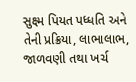સુક્ષ્મ પિયત પધ્ધતિ અને તેની પ્રક્રિયા, લાભાલાભ, જાળવણી તથા ખર્ચ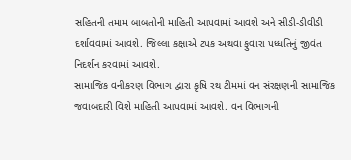સહિતની તમામ બાબતોની માહિતી આપવામાં આવશે અને સીડી-ડીવીડી દર્શાવવામાં આવશે. જિલ્લા કક્ષાએ ટપક અથવા ફુવારા પધ્ધતિનું જીવંત નિદર્શન કરવામાં આવશે.
સામાજિક વનીકરણ વિભાગ દ્વારા કૃષિ રથ ટીમમાં વન સંરક્ષણની સામાજિક જવાબદારી વિશે માહિતી આપવામાં આવશે. વન વિભાગની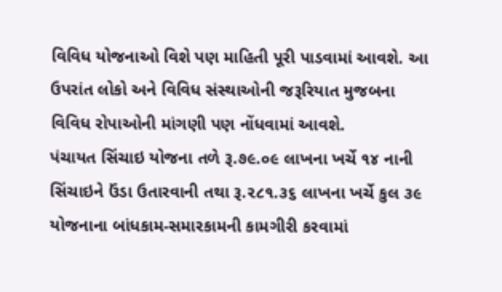વિવિધ યોજનાઓ વિશે પણ માહિતી પૂરી પાડવામાં આવશે. આ ઉપરાંત લોકો અને વિવિધ સંસ્થાઓની જરૂરિયાત મુજબના વિવિધ રોપાઓની માંગણી પણ નોંધવામાં આવશે.
પંચાયત સિંચાઇ યોજના તળે રૂ.૭૯.૦૯ લાખના ખર્ચે ૧૪ નાની સિંચાઇને ઉંડા ઉતારવાની તથા રૂ.૨૮૧.૩૬ લાખના ખર્ચે કુલ ૩૯ યોજનાના બાંધકામ-સમારકામની કામગીરી કરવામાં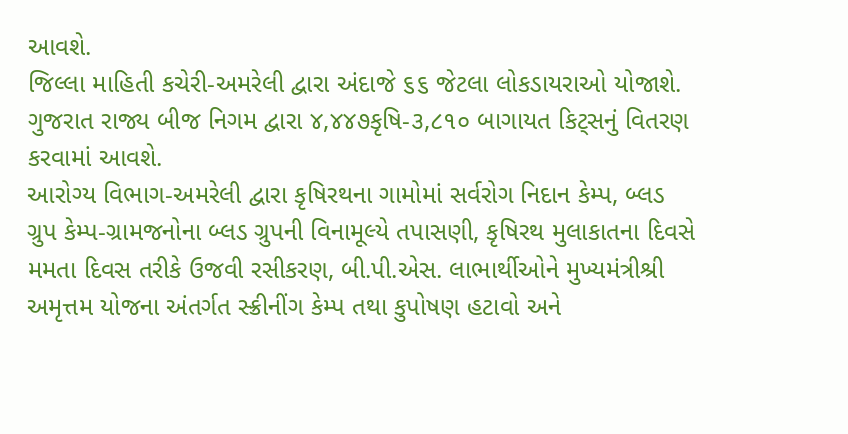આવશે.
જિલ્લા માહિતી કચેરી-અમરેલી દ્વારા અંદાજે ૬૬ જેટલા લોકડાયરાઓ યોજાશે. ગુજરાત રાજ્ય બીજ નિગમ દ્વારા ૪,૪૪૭કૃષિ-૩,૮૧૦ બાગાયત કિટ્સનું વિતરણ કરવામાં આવશે.
આરોગ્ય વિભાગ-અમરેલી દ્વારા કૃષિરથના ગામોમાં સર્વરોગ નિદાન કેમ્પ, બ્લડ ગ્રુપ કેમ્પ-ગ્રામજનોના બ્લડ ગ્રુપની વિનામૂલ્યે તપાસણી, કૃષિરથ મુલાકાતના દિવસે મમતા દિવસ તરીકે ઉજવી રસીકરણ, બી.પી.એસ. લાભાર્થીઓને મુખ્યમંત્રીશ્રી અમૃત્તમ યોજના અંતર્ગત સ્ક્રીનીંગ કેમ્પ તથા કુપોષણ હટાવો અને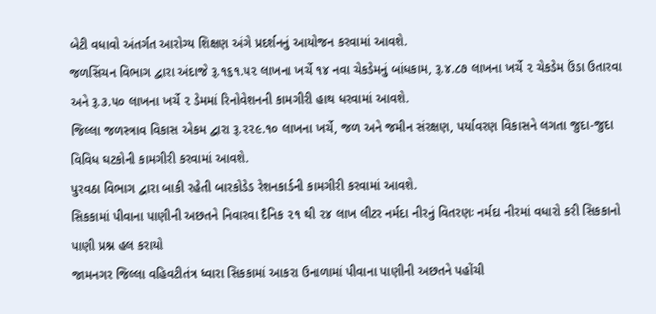બેટી વધાવો અંતર્ગત આરોગ્ય શિક્ષણ અંગે પ્રદર્શનનું આયોજન કરવામાં આવશે.
જળસિંચન વિભાગ દ્વારા અંદાજે રૂ.૧૬૧.૫૨ લાખના ખર્ચે ૧૪ નવા ચેકડેમનું બાંધકામ, રૂ.૪.૮૭ લાખના ખર્ચે ૨ ચેકડેમ ઉંડા ઉતારવા અને રૂ.૩.૫૦ લાખના ખર્ચે ૨ ડેમમાં રિનોવેશનની કામગીરી હાથ ધરવામાં આવશે.
જિલ્લા જળસ્ત્રાવ વિકાસ એકમ દ્વારા રૂ.૨૨૯.૧૦ લાખના ખર્ચે, જળ અને જમીન સંરક્ષણ, પર્યાવરણ વિકાસને લગતા જુદા-જુદા વિવિધ ઘટકોની કામગીરી કરવામાં આવશે.
પુરવઠા વિભાગ દ્વારા બાકી રહેતી બારકોડેડ રેશનકાર્ડની કામગીરી કરવામાં આવશે.
સિકકામાં પીવાના પાણીની અછતને નિવારવા દૈનિક ૨૧ થી ૨૪ લાખ લીટર નર્મદા નીરનું વિતરણઃ નર્મદા નીરમાં વધારો કરી સિકકાનો પાણી પ્રશ્ન હલ કરાયો
જામનગર જિલ્લા વહિવટીતંત્ર ધ્વારા સિકકામાં આકરા ઉનાળામાં પીવાના પાણીની અછતને પહોંચી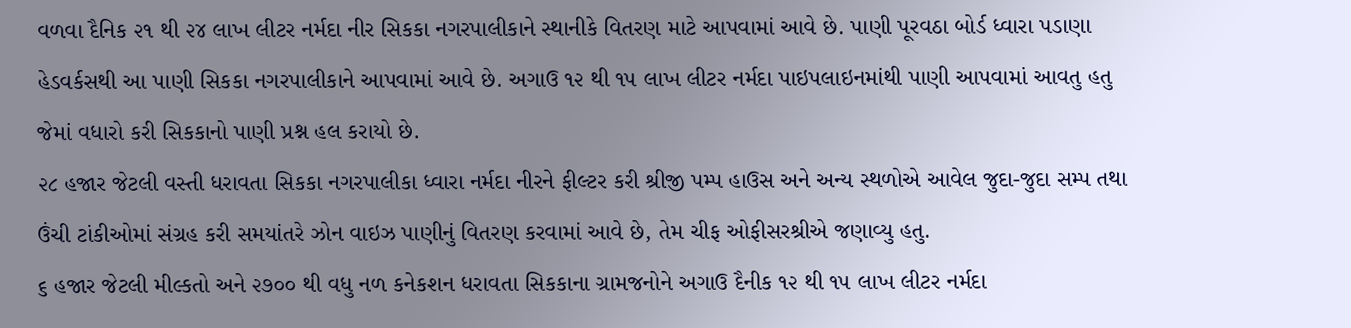વળવા દૈનિક ૨૧ થી ૨૪ લાખ લીટર નર્મદા નીર સિકકા નગરપાલીકાને સ્થાનીકે વિતરણ માટે આપવામાં આવે છે. પાણી પૂરવઠા બોર્ડ ધ્વારા પડાણા હેડવર્કસથી આ પાણી સિકકા નગરપાલીકાને આપવામાં આવે છે. અગાઉ ૧૨ થી ૧૫ લાખ લીટર નર્મદા પાઇપલાઇનમાંથી પાણી આપવામાં આવતુ હતુ જેમાં વધારો કરી સિકકાનો પાણી પ્રશ્ન હલ કરાયો છે.
૨૮ હજાર જેટલી વસ્તી ધરાવતા સિકકા નગરપાલીકા ધ્વારા નર્મદા નીરને ફીલ્ટર કરી શ્રીજી પમ્પ હાઉસ અને અન્ય સ્થળોએ આવેલ જુદા-જુદા સમ્પ તથા ઉંચી ટાંકીઓમાં સંગ્રહ કરી સમયાંતરે ઝોન વાઇઝ પાણીનું વિતરણ કરવામાં આવે છે, તેમ ચીફ ઓફીસરશ્રીએ જણાવ્યુ હતુ.
૬ હજાર જેટલી મીલ્કતો અને ૨૭૦૦ થી વધુ નળ કનેકશન ધરાવતા સિકકાના ગ્રામજનોને અગાઉ દૈનીક ૧૨ થી ૧૫ લાખ લીટર નર્મદા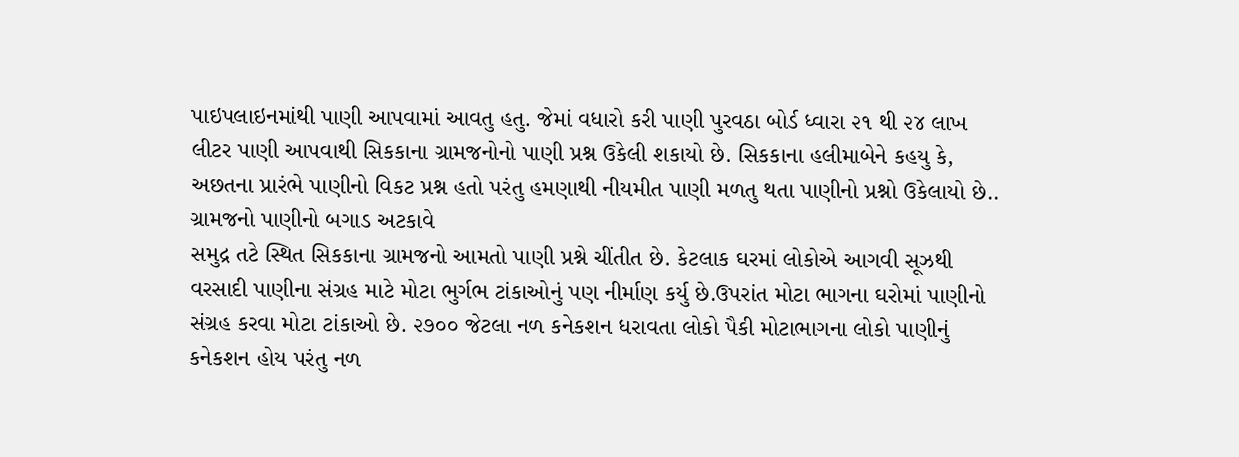પાઇપલાઇનમાંથી પાણી આપવામાં આવતુ હતુ. જેમાં વધારો કરી પાણી પુરવઠા બોર્ડ ધ્વારા ૨૧ થી ૨૪ લાખ લીટર પાણી આપવાથી સિકકાના ગ્રામજનોનો પાણી પ્રશ્ન ઉકેલી શકાયો છે. સિકકાના હલીમાબેને કહયુ કે, અછતના પ્રારંભે પાણીનો વિકટ પ્રશ્ન હતો પરંતુ હમણાથી નીયમીત પાણી મળતુ થતા પાણીનો પ્રશ્નો ઉકેલાયો છે..
ગ્રામજનો પાણીનો બગાડ અટકાવે
સમુદ્ર તટે સ્થિત સિકકાના ગ્રામજનો આમતો પાણી પ્રશ્ને ચીંતીત છે. કેટલાક ઘરમાં લોકોએ આગવી સૂઝથી વરસાદી પાણીના સંગ્રહ માટે મોટા ભુર્ગભ ટાંકાઓનું પણ નીર્માણ કર્યુ છે.ઉપરાંત મોટા ભાગના ઘરોમાં પાણીનો સંગ્રહ કરવા મોટા ટાંકાઓ છે. ૨૭૦૦ જેટલા નળ કનેકશન ધરાવતા લોકો પૈકી મોટાભાગના લોકો પાણીનું કનેકશન હોય પરંતુ નળ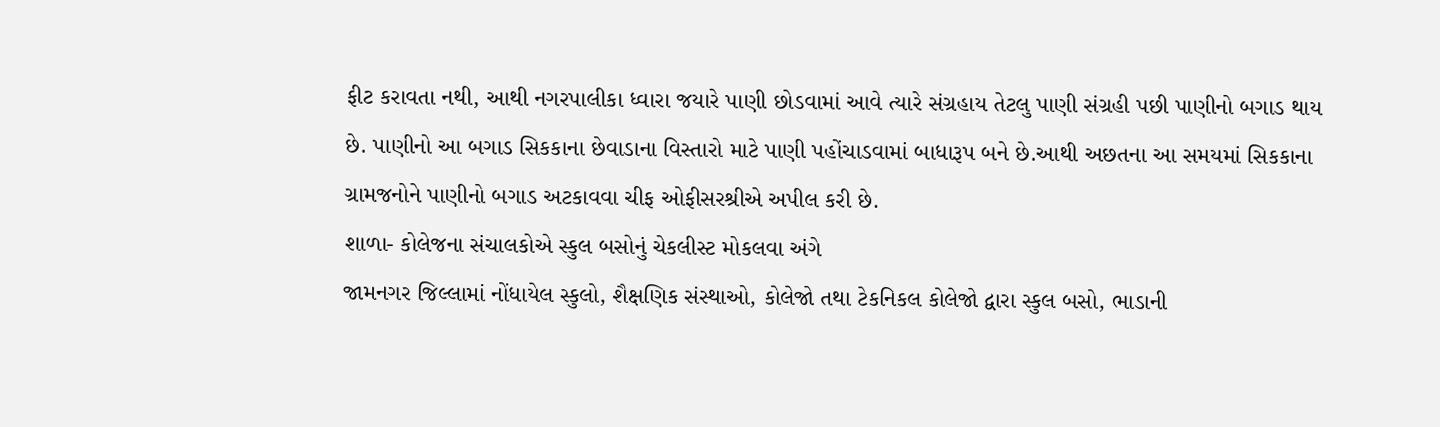ફીટ કરાવતા નથી, આથી નગરપાલીકા ધ્વારા જયારે પાણી છોડવામાં આવે ત્યારે સંગ્રહાય તેટલુ પાણી સંગ્રહી પછી પાણીનો બગાડ થાય છે. પાણીનો આ બગાડ સિકકાના છેવાડાના વિસ્તારો માટે પાણી પહોંચાડવામાં બાધારૂપ બને છે.આથી અછતના આ સમયમાં સિકકાના ગ્રામજનોને પાણીનો બગાડ અટકાવવા ચીફ ઓફીસરશ્રીએ અપીલ કરી છે.
શાળા- કોલેજના સંચાલકોએ સ્કુલ બસોનું ચેકલીસ્ટ મોકલવા અંગે
જામનગર જિલ્લામાં નોંધાયેલ સ્કુલો, શૈક્ષણિક સંસ્થાઓ, કોલેજો તથા ટેકનિકલ કોલેજો દ્વારા સ્કુલ બસો, ભાડાની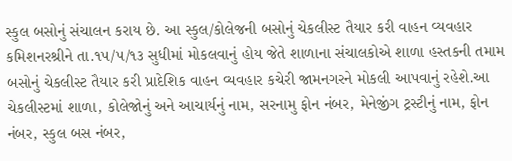સ્કુલ બસોનું સંચાલન કરાય છે. આ સ્કુલ/કોલેજની બસોનું ચેકલીસ્ટ તૈયાર કરી વાહન વ્યવહાર કમિશનરશ્રીને તા.૧૫/૫/૧૩ સુધીમાં મોકલવાનું હોય જેતે શાળાના સંચાલકોએ શાળા હસ્તકની તમામ બસોનું ચેકલીસ્ટ તૈયાર કરી પ્રાદેશિક વાહન વ્યવહાર કચેરી જામનગરને મોકલી આપવાનું રહેશે.આ ચેકલીસ્ટમાં શાળા, કોલેજોનું અને આચાર્યનું નામ, સરનામુ ફોન નંબર, મેનેજીંગ ટ્રસ્ટીનું નામ, ફોન નંબર, સ્કુલ બસ નંબર,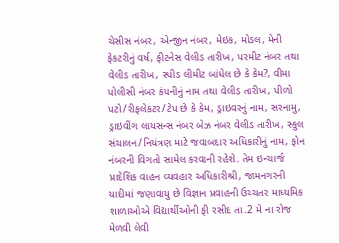ચેસીસ નંબર, એન્જીન નંબર, મેઇક, મોડલ, મેની ફેકટરીનું વર્ષ, ફીટનેસ વેલીડ તારીખ, પરમીટ નંબર તથા વેલીડ તારીખ, સ્પીડ લીમીટ બાંધેલ છે કે કેમ?, વીમા પોલીસી નંબર કંપનીનું નામ તથા વેલીડ તારીખ, પીળો પટો/રીફલેકટર/ટેપ છે કે કેમ, ડ્રાઇવરનું નામ, સરનામુ, ડ્રાઇવીંગ લાયસન્સ નંબર બેઝ નંબર વેલીડ તારીખ, સ્કુલ સંચાલન/નિયંત્રણ માટે જવાબદાર અધિકારીનું નામ, ફોન નંબરની વિગતો સામેલ કરવાની રહેશે. તેમ ઇન્ચાર્જ પ્રાદેશિક વાહન વ્યવહાર અધિકારીશ્રી, જામનગરની યાદીમાં જણાવાયુ છે વિજ્ઞાન પ્રવાહની ઉચ્ચતર માધ્યમિક શાળાઓએ વિદ્યાર્થીઓની ફી રસીદ તા.2 મે ના રોજ મેળવી લેવી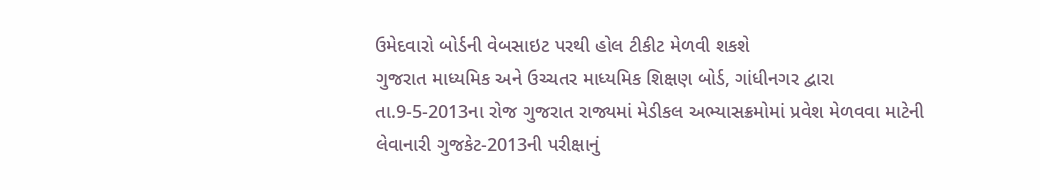ઉમેદવારો બોર્ડની વેબસાઇટ પરથી હોલ ટીકીટ મેળવી શકશે
ગુજરાત માધ્યમિક અને ઉચ્ચતર માધ્યમિક શિક્ષણ બોર્ડ, ગાંધીનગર દ્વારા તા.9-5-2013ના રોજ ગુજરાત રાજ્યમાં મેડીકલ અભ્યાસક્રમોમાં પ્રવેશ મેળવવા માટેની લેવાનારી ગુજકેટ-2013ની પરીક્ષાનું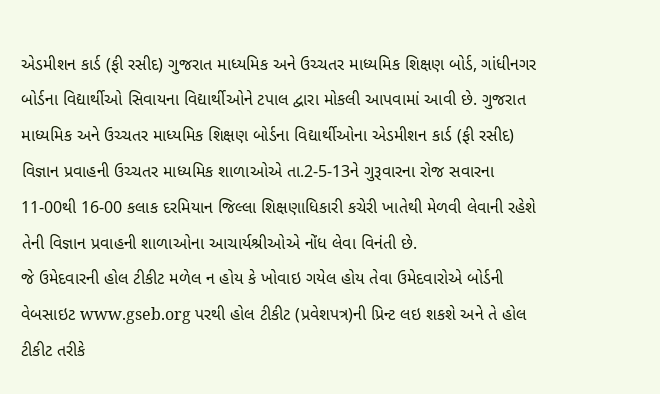એડમીશન કાર્ડ (ફી રસીદ) ગુજરાત માધ્યમિક અને ઉચ્ચતર માધ્યમિક શિક્ષણ બોર્ડ, ગાંધીનગર બોર્ડના વિદ્યાર્થીઓ સિવાયના વિદ્યાર્થીઓને ટપાલ દ્વારા મોકલી આપવામાં આવી છે. ગુજરાત માધ્યમિક અને ઉચ્ચતર માધ્યમિક શિક્ષણ બોર્ડના વિદ્યાર્થીઓના એડમીશન કાર્ડ (ફી રસીદ) વિજ્ઞાન પ્રવાહની ઉચ્ચતર માધ્યમિક શાળાઓએ તા.2-5-13ને ગુરૂવારના રોજ સવારના 11-00થી 16-00 કલાક દરમિયાન જિલ્લા શિક્ષણાધિકારી કચેરી ખાતેથી મેળવી લેવાની રહેશે તેની વિજ્ઞાન પ્રવાહની શાળાઓના આચાર્યશ્રીઓએ નોંધ લેવા વિનંતી છે.
જે ઉમેદવારની હોલ ટીકીટ મળેલ ન હોય કે ખોવાઇ ગયેલ હોય તેવા ઉમેદવારોએ બોર્ડની વેબસાઇટ www.gseb.org પરથી હોલ ટીકીટ (પ્રવેશપત્ર)ની પ્રિન્ટ લઇ શકશે અને તે હોલ ટીકીટ તરીકે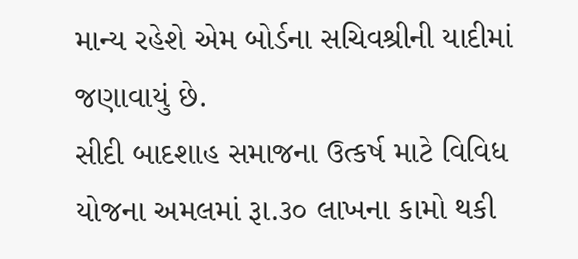માન્ય રહેશે એમ બોર્ડના સચિવશ્રીની યાદીમાં જણાવાયું છે.
સીદી બાદશાહ સમાજના ઉત્કર્ષ માટે વિવિધ યોજના અમલમાં રૂા.૩૦ લાખના કામો થકી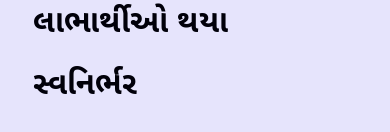લાભાર્થીઓ થયા સ્વનિર્ભર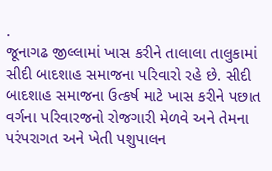.
જૂનાગઢ જીલ્લામાં ખાસ કરીને તાલાલા તાલુકામાં સીદી બાદશાહ સમાજના પરિવારો રહે છે. સીદી બાદશાહ સમાજના ઉત્કર્ષ માટે ખાસ કરીને પછાત વર્ગના પરિવારજનો રોજગારી મેળવે અને તેમના પરંપરાગત અને ખેતી પશુપાલન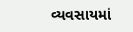વ્યવસાયમાં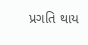પ્રગતિ થાય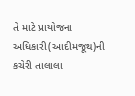તે માટે પ્રાયોજના અધિકારી(આદીમજૂથ)ની કચેરી તાલાલા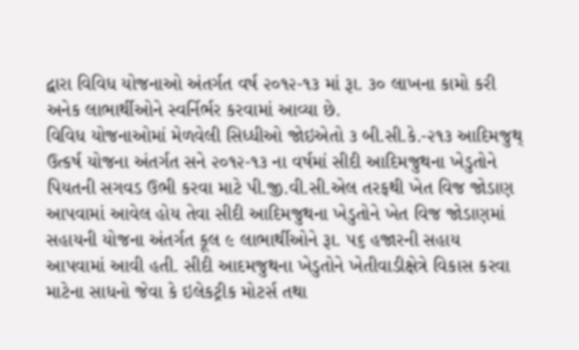દ્વારા વિવિધ યોજનાઓ અંતર્ગત વર્ષ ૨૦૧૨-૧૩ માં રૂા. ૩૦ લાખના કામો કરી અનેક લાભાર્થીઓને સ્વર્નિર્ભર કરવામાં આવ્યા છે.
વિવિધ યોજનાઓમાં મેળવેલી સિધ્ધીઓ જોઇએતો ૩ બી.સી.કે.-૨૧૩ આદિમજુથ્ ઉત્કર્ષ યોજના અંતર્ગત સને ૨૦૧૨-૧૩ ના વર્ષમાં સીદી આદિમજુથના ખેડુતોને પિયતની સગવડ ઉભી કરવા માટે પી.જી.વી.સી.એલ તરફથી ખેત વિજ જોડાણ આપવામાં આવેલ હોય તેવા સીદી આદિમજુથના ખેડુતોને ખેત વિજ જોડાણમાં સહાયની યોજના અંતર્ગત કૂલ ૯ લાભાર્થીઓને રૂા. ૫૬ હજારની સહાય આપવામાં આવી હતી. સીદી આદમજુથના ખેડુતોને ખેતીવાડીક્ષેત્રે વિકાસ કરવા માટેના સાધનો જેવા કે ઇલેકટ્રીક મોટર્સ તથા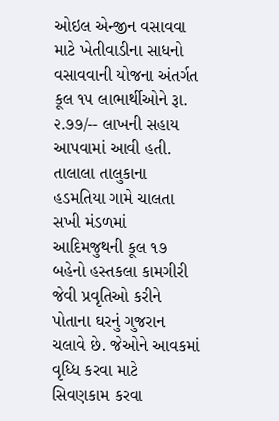ઓઇલ એન્જીન વસાવવા માટે ખેતીવાડીના સાધનો વસાવવાની યોજના અંતર્ગત કૂલ ૧૫ લાભાર્થીઓને રૂા. ૨.૭૭/-- લાખની સહાય આપવામાં આવી હતી. તાલાલા તાલુકાના હડમતિયા ગામે ચાલતા સખી મંડળમાં આદિમજુથની કૂલ ૧૭ બહેનો હસ્તકલા કામગીરી જેવી પ્રવૃતિઓ કરીને પોતાના ઘરનું ગુજરાન ચલાવે છે. જેઓને આવકમાં વૃધ્ધિ કરવા માટે સિવણકામ કરવા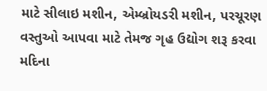માટે સીલાઇ મશીન, એમ્બ્રોયડરી મશીન, પરચૂરણ વસ્તુઓ આપવા માટે તેમજ ગૃહ ઉદ્યોગ શરૂ કરવા મદિના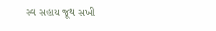સ્વ સહાય જૂથ સખી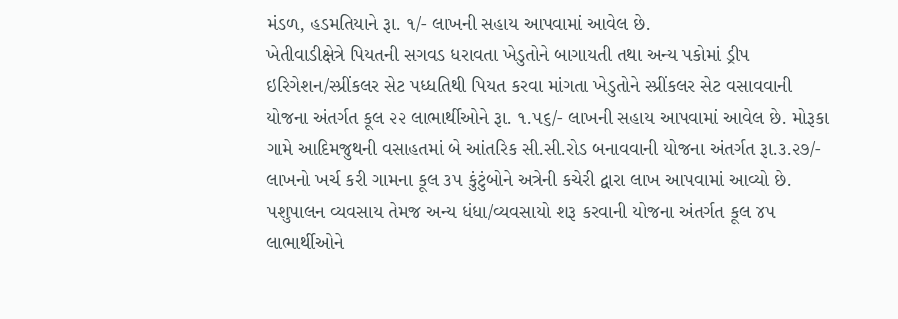મંડળ, હડમતિયાને રૂા. ૧/- લાખની સહાય આપવામાં આવેલ છે.
ખેતીવાડીક્ષેત્રે પિયતની સગવડ ધરાવતા ખેડુતોને બાગાયતી તથા અન્ય પકોમાં ડ્રીપ ઇરિગેશન/સ્પ્રીંકલર સેટ પધ્ધતિથી પિયત કરવા માંગતા ખેડુતોને સ્પ્રીંકલર સેટ વસાવવાની યોજના અંતર્ગત કૂલ ૨૨ લાભાર્થીઓને રૂા. ૧.૫૬/- લાખની સહાય આપવામાં આવેલ છે. મોરૂકા ગામે આદિમજુથની વસાહતમાં બે આંતરિક સી.સી.રોડ બનાવવાની યોજના અંતર્ગત રૂા.૩.૨૭/- લાખનો ખર્ચ કરી ગામના કૂલ ૩૫ કુંટુંબોને અત્રેની કચેરી દ્વારા લાખ આપવામાં આવ્યો છે. પશુપાલન વ્યવસાય તેમજ અન્ય ધંધા/વ્યવસાયો શરૂ કરવાની યોજના અંતર્ગત કૂલ ૪૫ લાભાર્થીઓને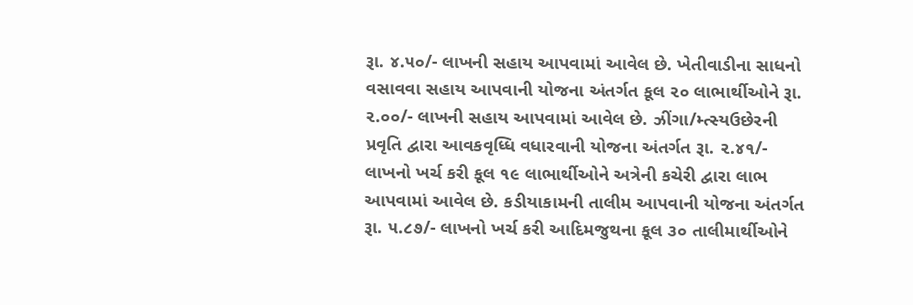રૂા. ૪.૫૦/- લાખની સહાય આપવામાં આવેલ છે. ખેતીવાડીના સાધનો વસાવવા સહાય આપવાની યોજના અંતર્ગત કૂલ ૨૦ લાભાર્થીઓને રૂા. ૨.૦૦/- લાખની સહાય આપવામાં આવેલ છે. ઝીંગા/મ્ત્સ્યઉછેરની પ્રવૃતિ દ્વારા આવકવૃધ્ધિ વધારવાની યોજના અંતર્ગત રૂા. ૨.૪૧/- લાખનો ખર્ચ કરી કૂલ ૧૯ લાભાર્થીઓને અત્રેની કચેરી દ્વારા લાભ આપવામાં આવેલ છે. કડીયાકામની તાલીમ આપવાની યોજના અંતર્ગત રૂા. ૫.૮૭/- લાખનો ખર્ચ કરી આદિમજુથના કૂલ ૩૦ તાલીમાર્થીઓને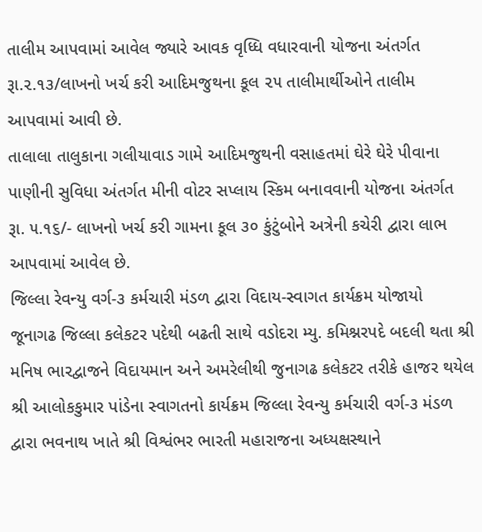તાલીમ આપવામાં આવેલ જ્યારે આવક વૃધ્ધિ વધારવાની યોજના અંતર્ગત રૂા.૨.૧૩/લાખનો ખર્ચ કરી આદિમજુથના કૂલ ૨૫ તાલીમાર્થીઓને તાલીમ આપવામાં આવી છે.
તાલાલા તાલુકાના ગલીયાવાડ ગામે આદિમજુથની વસાહતમાં ઘેરે ઘેરે પીવાના પાણીની સુવિધા અંતર્ગત મીની વોટર સપ્લાય સ્કિમ બનાવવાની યોજના અંતર્ગત રૂા. ૫.૧૬/- લાખનો ખર્ચ કરી ગામના કૂલ ૩૦ કુંટુંબોને અત્રેની કચેરી દ્વારા લાભ આપવામાં આવેલ છે.
જિલ્લા રેવન્યુ વર્ગ-૩ કર્મચારી મંડળ દ્વારા વિદાય-સ્વાગત કાર્યક્રમ યોજાયો
જૂનાગઢ જિલ્લા કલેકટર પદેથી બઢતી સાથે વડોદરા મ્યુ. કમિશ્નરપદે બદલી થતા શ્રી મનિષ ભારદ્વાજને વિદાયમાન અને અમરેલીથી જુનાગઢ કલેકટર તરીકે હાજર થયેલ શ્રી આલોકકુમાર પાંડેના સ્વાગતનો કાર્યક્રમ જિલ્લા રેવન્યુ કર્મચારી વર્ગ-૩ મંડળ દ્વારા ભવનાથ ખાતે શ્રી વિશ્વંભર ભારતી મહારાજના અધ્યક્ષસ્થાને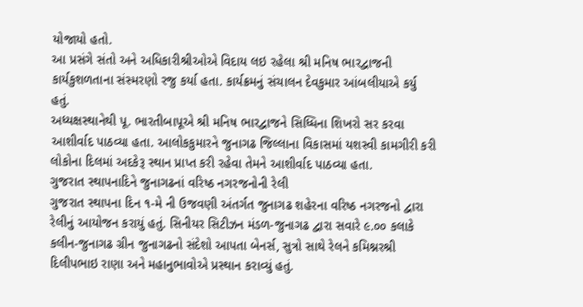યોજાયો હતો.
આ પ્રસંગે સંતો અને અધિકારીશ્રીઓએ વિદાય લઇ રહેલા શ્રી મનિષ ભારદ્વાજની કાર્યકુશળતાના સંસ્મરણો રજુ કર્યા હતા. કાર્યક્રમનું સંચાલન દેવકુમાર આંબલીયાએ કર્યુ હતું.
અધ્યક્ષસ્થાનેથી પૂ. ભારતીબાપૂએ શ્રી મનિષ ભારદ્વાજને સિધ્ધિના શિખરો સર કરવા આશીર્વાદ પાઠવ્યા હતા. આલોકકુમારને જુનાગઢ જિલ્લાના વિકાસમાં યશસ્વી કામગીરી કરી લોકોના દિલમાં અદકેરૂ સ્થાન પ્રાપ્ત કરી રહેવા તેમને આશીર્વાદ પાઠવ્યા હતા.
ગુજરાત સ્થાપનાદિને જુનાગઢનાં વરિષ્ઠ નગરજનોની રેલી
ગુજરાત સ્થાપના દિન ૧-મે ની ઉજવણી અંતર્ગત જુનાગઢ શહેરના વરિષ્ઠ નગરજનો દ્વારા રેલીનું આયોજન કરાયું હતું. સિનીયર સિટીઝન મંડળ-જુનાગઢ દ્વારા સવારે ૯.૦૦ કલાકે કલીન-જુનાગઢ ગ્રીન જુનાગઢનો સંદેશો આપતા બેનર્સ, સુત્રો સાથે રેલને કમિશ્નરશ્રી દિલીપભાઇ રાણા અને મહાનુભાવોએ પ્રસ્થાન કરાવ્યું હતું.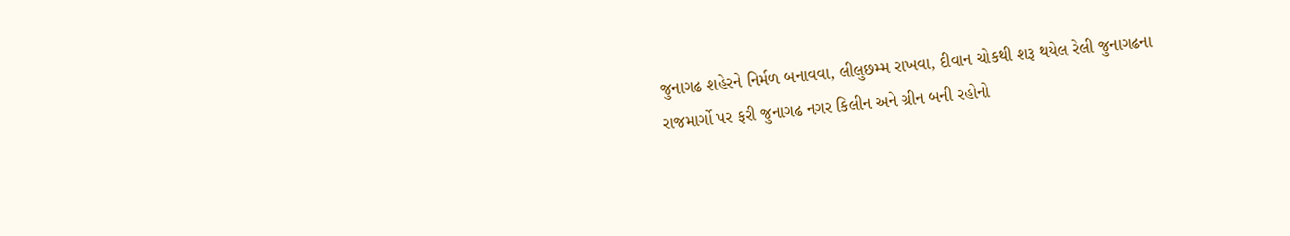જુનાગઢ શહેરને નિર્મળ બનાવવા, લીલુછમ્મ રાખવા, દીવાન ચોકથી શરૂ થયેલ રેલી જુનાગઢના રાજમાર્ગો પર ફરી જુનાગઢ નગર કિલીન અને ગ્રીન બની રહોનો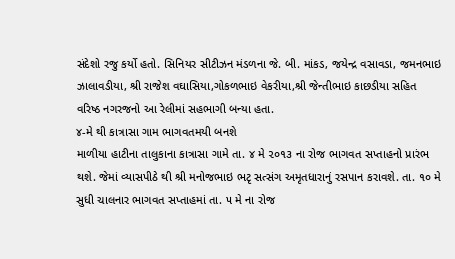સંદેશો રજુ કર્યો હતો. સિનિયર સીટીઝન મંડળના જે. બી. માંકડ, જયેન્દ્ર વસાવડા, જમનભાઇ ઝાલાવડીયા, શ્રી રાજેશ વઘાસિયા,ગોકળભાઇ વેકરીયા,શ્રી જેન્તીભાઇ કાછડીયા સહિત વરિષ્ઠ નગરજનો આ રેલીમાં સહભાગી બન્યા હતા.
૪-મે થી કાત્રાસા ગામ ભાગવતમયી બનશે
માળીયા હાટીના તાલુકાના કાત્રાસા ગામે તા. ૪ મે ૨૦૧૩ ના રોજ ભાગવત સપ્તાહનો પ્રારંભ થશે. જેમાં વ્યાસપીઠે થી શ્રી મનોજભાઇ ભટૃ સત્સંગ અમૃતધારાનું રસપાન કરાવશે. તા. ૧૦ મે સુધી ચાલનાર ભાગવત સપ્તાહમાં તા. ૫ મે ના રોજ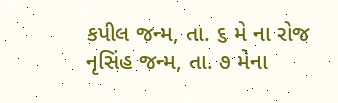કપીલ જન્મ, તા. ૬ મે ના રોજ નૃસિંહ જન્મ, તા. ૭ મેના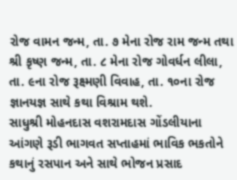રોજ વામન જન્મ, તા. ૭ મેના રોજ રામ જન્મ તથા શ્રી કૃષ્ણ જન્મ, તા. ૮ મેના રોજ ગોવર્ધન લીલા, તા. ૯ના રોજ રૂક્ષ્મણી વિવાહ, તા. ૧૦ના રોજ જ્ઞાનયજ્ઞ સાથે કથા વિશ્રામ થશે.
સાધુશ્રી મોહનદાસ વશરામદાસ ગોંડલીયાના આંગણે રૂડી ભાગવત સપ્તાહમાં ભાવિક ભકતોને કથાનું રસપાન અને સાથે ભોજન પ્રસાદ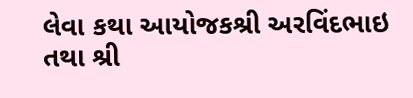લેવા કથા આયોજકશ્રી અરવિંદભાઇ તથા શ્રી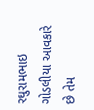રઘુરામભાઇ ગોડલીયા આવકારે છે તેમ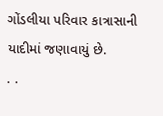ગોંડલીયા પરિવાર કાત્રાસાની યાદીમાં જણાવાયું છે.
. .